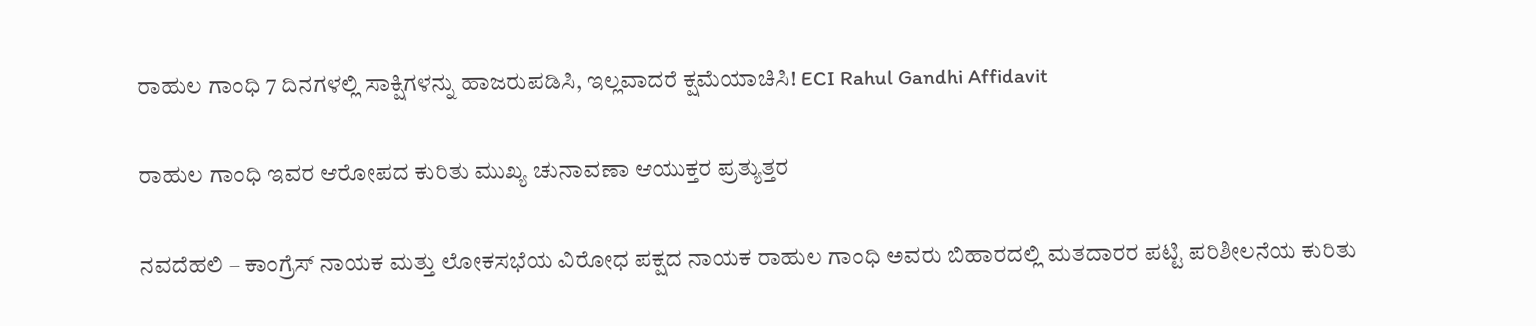ರಾಹುಲ ಗಾಂಧಿ 7 ದಿನಗಳಲ್ಲಿ ಸಾಕ್ಷಿಗಳನ್ನು ಹಾಜರುಪಡಿಸಿ, ಇಲ್ಲವಾದರೆ ಕ್ಷಮೆಯಾಚಿಸಿ! ECI Rahul Gandhi Affidavit

ರಾಹುಲ ಗಾಂಧಿ ಇವರ ಆರೋಪದ ಕುರಿತು ಮುಖ್ಯ ಚುನಾವಣಾ ಆಯುಕ್ತರ ಪ್ರತ್ಯುತ್ತರ

ನವದೆಹಲಿ – ಕಾಂಗ್ರೆಸ್ ನಾಯಕ ಮತ್ತು ಲೋಕಸಭೆಯ ವಿರೋಧ ಪಕ್ಷದ ನಾಯಕ ರಾಹುಲ ಗಾಂಧಿ ಅವರು ಬಿಹಾರದಲ್ಲಿ ಮತದಾರರ ಪಟ್ಟಿ ಪರಿಶೀಲನೆಯ ಕುರಿತು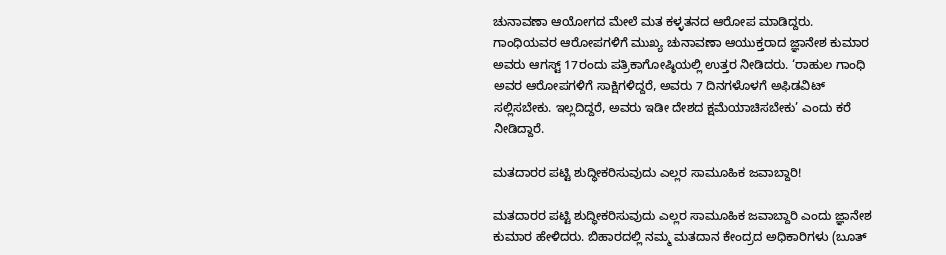ಚುನಾವಣಾ ಆಯೋಗದ ಮೇಲೆ ಮತ ಕಳ್ಳತನದ ಆರೋಪ ಮಾಡಿದ್ದರು. ಗಾಂಧಿಯವರ ಆರೋಪಗಳಿಗೆ ಮುಖ್ಯ ಚುನಾವಣಾ ಆಯುಕ್ತರಾದ ಜ್ಞಾನೇಶ ಕುಮಾರ ಅವರು ಆಗಸ್ಟ್ 17ರಂದು ಪತ್ರಿಕಾಗೋಷ್ಠಿಯಲ್ಲಿ ಉತ್ತರ ನೀಡಿದರು. ‘ರಾಹುಲ ಗಾಂಧಿ ಅವರ ಆರೋಪಗಳಿಗೆ ಸಾಕ್ಷಿಗಳಿದ್ದರೆ, ಅವರು 7 ದಿನಗಳೊಳಗೆ ಅಫಿಡವಿಟ್ ಸಲ್ಲಿಸಬೇಕು. ಇಲ್ಲದಿದ್ದರೆ, ಅವರು ಇಡೀ ದೇಶದ ಕ್ಷಮೆಯಾಚಿಸಬೇಕು’ ಎಂದು ಕರೆ ನೀಡಿದ್ದಾರೆ.

ಮತದಾರರ ಪಟ್ಟಿ ಶುದ್ಧೀಕರಿಸುವುದು ಎಲ್ಲರ ಸಾಮೂಹಿಕ ಜವಾಬ್ದಾರಿ!

ಮತದಾರರ ಪಟ್ಟಿ ಶುದ್ಧೀಕರಿಸುವುದು ಎಲ್ಲರ ಸಾಮೂಹಿಕ ಜವಾಬ್ದಾರಿ ಎಂದು ಜ್ಞಾನೇಶ ಕುಮಾರ ಹೇಳಿದರು. ಬಿಹಾರದಲ್ಲಿ ನಮ್ಮ ಮತದಾನ ಕೇಂದ್ರದ ಅಧಿಕಾರಿಗಳು (ಬೂತ್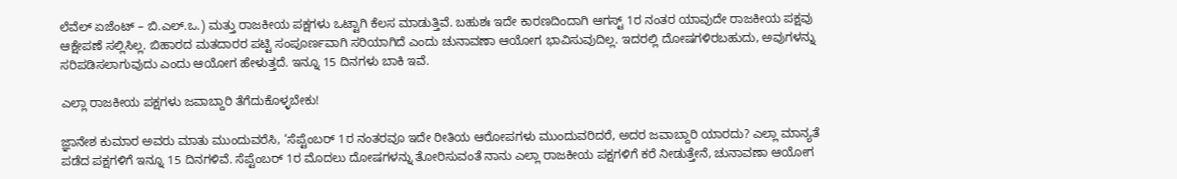ಲೆವೆಲ್ ಏಜೆಂಟ್ – ಬಿ.ಎಲ್.ಒ.) ಮತ್ತು ರಾಜಕೀಯ ಪಕ್ಷಗಳು ಒಟ್ಟಾಗಿ ಕೆಲಸ ಮಾಡುತ್ತಿವೆ. ಬಹುಶಃ ಇದೇ ಕಾರಣದಿಂದಾಗಿ ಆಗಸ್ಟ್ 1ರ ನಂತರ ಯಾವುದೇ ರಾಜಕೀಯ ಪಕ್ಷವು ಆಕ್ಷೇಪಣೆ ಸಲ್ಲಿಸಿಲ್ಲ. ಬಿಹಾರದ ಮತದಾರರ ಪಟ್ಟಿ ಸಂಪೂರ್ಣವಾಗಿ ಸರಿಯಾಗಿದೆ ಎಂದು ಚುನಾವಣಾ ಆಯೋಗ ಭಾವಿಸುವುದಿಲ್ಲ. ಇದರಲ್ಲಿ ದೋಷಗಳಿರಬಹುದು, ಅವುಗಳನ್ನು ಸರಿಪಡಿಸಲಾಗುವುದು ಎಂದು ಆಯೋಗ ಹೇಳುತ್ತದೆ. ಇನ್ನೂ 15 ದಿನಗಳು ಬಾಕಿ ಇವೆ.

ಎಲ್ಲಾ ರಾಜಕೀಯ ಪಕ್ಷಗಳು ಜವಾಬ್ದಾರಿ ತೆಗೆದುಕೊಳ್ಳಬೇಕು!

ಜ್ಞಾನೇಶ ಕುಮಾರ ಅವರು ಮಾತು ಮುಂದುವರೆಸಿ, ‘ಸೆಪ್ಟೆಂಬರ್ 1ರ ನಂತರವೂ ಇದೇ ರೀತಿಯ ಆರೋಪಗಳು ಮುಂದುವರಿದರೆ, ಅದರ ಜವಾಬ್ದಾರಿ ಯಾರದು? ಎಲ್ಲಾ ಮಾನ್ಯತೆ ಪಡೆದ ಪಕ್ಷಗಳಿಗೆ ಇನ್ನೂ 15 ದಿನಗಳಿವೆ. ಸೆಪ್ಟೆಂಬರ್ 1ರ ಮೊದಲು ದೋಷಗಳನ್ನು ತೋರಿಸುವಂತೆ ನಾನು ಎಲ್ಲಾ ರಾಜಕೀಯ ಪಕ್ಷಗಳಿಗೆ ಕರೆ ನೀಡುತ್ತೇನೆ, ಚುನಾವಣಾ ಆಯೋಗ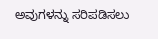ಅವುಗಳನ್ನು ಸರಿಪಡಿಸಲು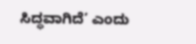ಸಿದ್ಧವಾಗಿದೆ’ ಎಂದು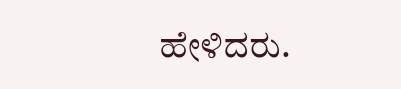ಹೇಳಿದರು.